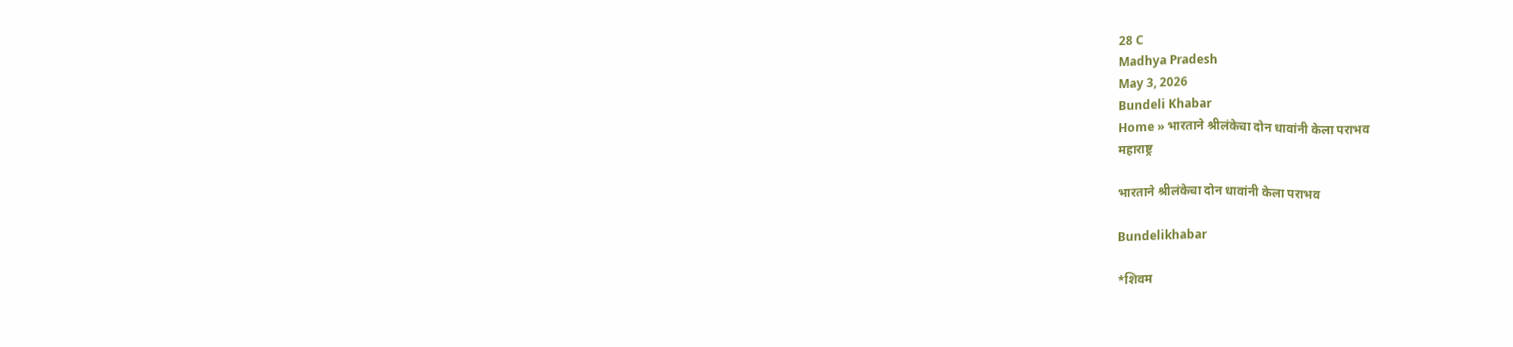28 C
Madhya Pradesh
May 3, 2026
Bundeli Khabar
Home » भारताने श्रीलंकेचा दोन धावांनी केला पराभव
महाराष्ट्र

भारताने श्रीलंकेचा दोन धावांनी केला पराभव

Bundelikhabar

*शिवम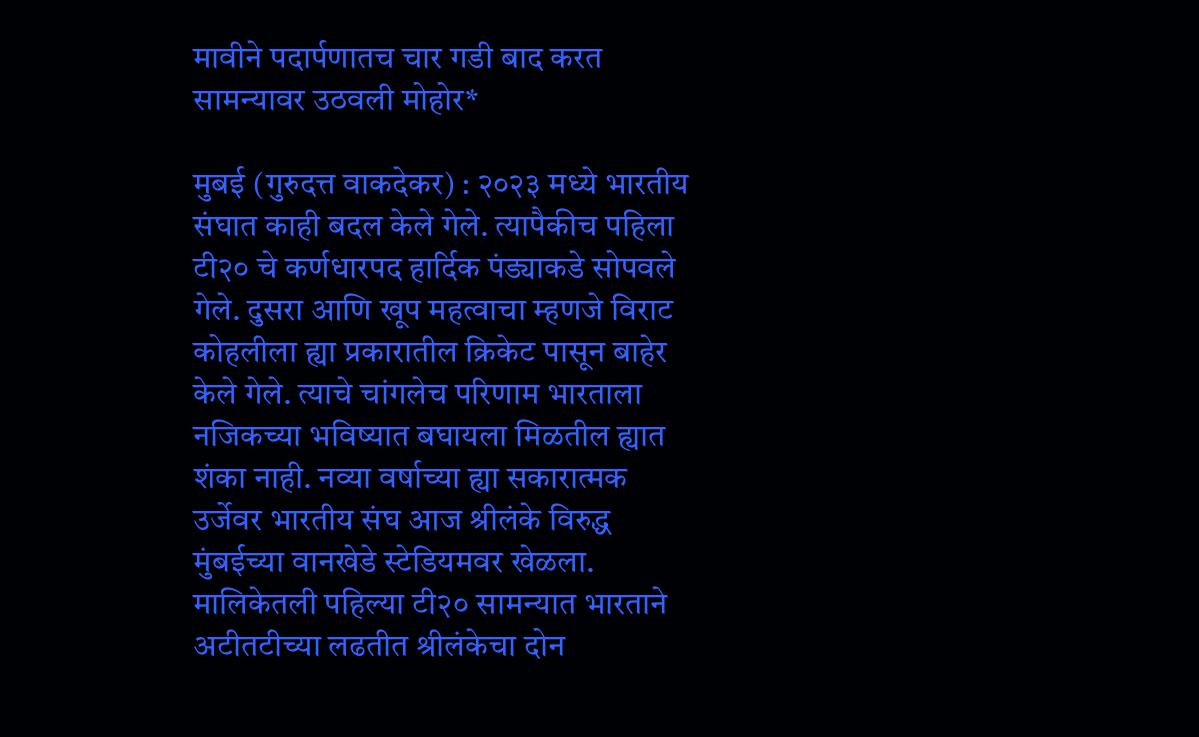मावीने पदार्पणातच चार गडी बाद करत सामन्यावर उठवली मोहोर*

मुबई (गुरुदत्त वाकदेकर) : २०२३ मध्ये भारतीय संघात काही बदल केले गेले. त्यापैकीच पहिला टी२० चे कर्णधारपद हार्दिक पंड्याकडे सोपवले गेले. दुसरा आणि खूप महत्वाचा म्हणजे विराट कोहलीला ह्या प्रकारातील क्रिकेट पासून बाहेर केले गेले. त्याचे चांगलेच परिणाम भारताला नजिकच्या भविष्यात बघायला मिळतील ह्यात शंका नाही. नव्या वर्षाच्या ह्या सकारात्मक उर्जेवर भारतीय संघ आज श्रीलंके विरुद्ध मुंबईच्या वानखेडे स्टेडियमवर खेळला. मालिकेतली पहिल्या टी२० सामन्यात भारताने अटीतटीच्या लढतीत श्रीलंकेचा दोन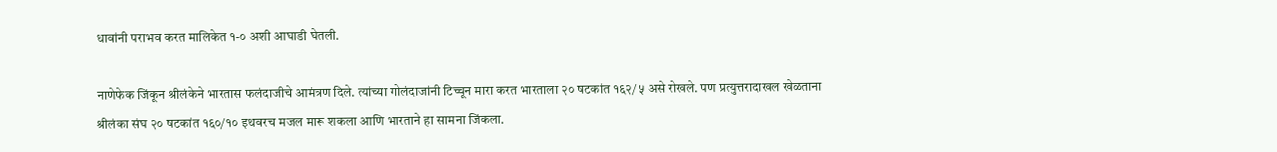धावांनी पराभव करत मालिकेत १-० अशी आघाडी घेतली.

नाणेफेक जिंकून श्रीलंकेने भारतास फलंदाजीचे आमंत्रण दिले. त्यांच्या गोलंदाजांनी टिच्चून मारा करत भारताला २० षटकांत १६२/५ असे रोखले. पण प्रत्युत्तरादाखल खेळताना श्रीलंका संघ २० षटकांत १६०/१० इथवरच मजल मारू शकला आणि भारताने हा सामना जिंकला.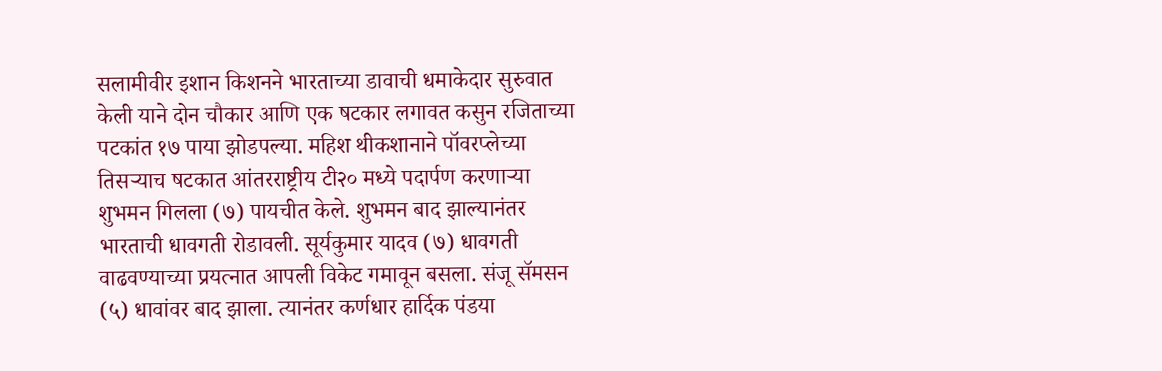सलामीवीर इशान किशनने भारताच्या डावाची धमाकेदार सुरुवात केली याने दोन चौकार आणि एक षटकार लगावत कसुन रजिताच्या पटकांत १७ पाया झोडपल्या. महिश थीकशानाने पॉवरप्लेच्या तिसर्‍याच षटकात आंतरराष्ट्रीय टी२० मध्ये पदार्पण करणाऱ्या शुभमन गिलला (७) पायचीत केले. शुभमन बाद झाल्यानंतर भारताची धावगती रोडावली. सूर्यकुमार यादव (७) धावगती वाढवण्याच्या प्रयत्नात आपली विकेट गमावून बसला. संजू सॅमसन (५) धावांवर बाद झाला. त्यानंतर कर्णधार हार्दिक पंडया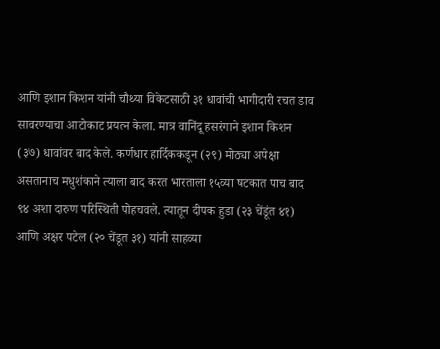आणि इशान किशन यांनी चौथ्या विकेटसाठी ३१ धावांची भागीदारी रचत डाव सावरण्याचा आटोकाट प्रयत्न केला. मात्र वानिंदू हसरंगाने इशान किशन (३७) धावांवर बाद केले. कर्णधार हार्दिककडून (२९) मोठ्या अपेक्षा असतानाच मधुशंकाने त्याला बाद करत भारताला १५व्या षटकात पाच बाद ९४ अशा दारुण परिस्थिती पोहचवले. त्यातून दीपक हुडा (२३ चेंडूंत ४१) आणि अक्षर पटेल (२० चेंडूत ३१) यांनी साहव्या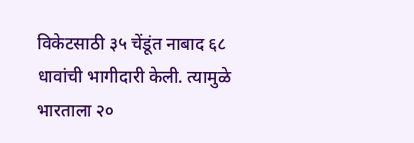विकेटसाठी ३५ चेंडूंत नाबाद ६८ धावांची भागीदारी केली. त्यामुळे भारताला २०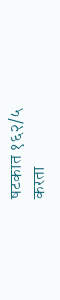षटकात १६२/५ करता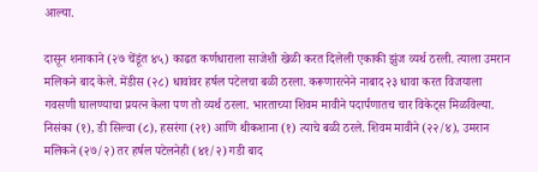आल्या.

दासून शनाकाने (२७ चेंडूंत ४५) काढत कर्णधाराला साजेशी खेळी करत दिलेली एकाकी झुंज व्यर्थ ठरली. त्याला उमरान मलिकने बाद केले. मेंडीस (२८) धावांवर हर्षल पटेलचा बळी ठरला. करूणारत्नेने नाबाद २३ धावा करत विजयाला गवसणी घालण्याचा प्रयत्न केला पण तो व्यर्थ ठरला. भारताच्या शिवम मावीने पदार्पणातच चार विकेट्स मिळविल्या. निसंका (१), डी सिल्वा (८), हसरंगा (२१) आणि थीकशाना (१) त्याचे बळी ठरले. शिवम मावीने (२२/४), उमरान मलिकने (२७/२) तर हर्षल पटेलनेही (४१/२) गडी बाद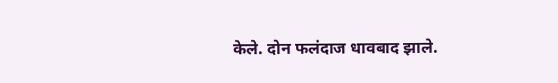केले. दोन फलंदाज धावबाद झाले.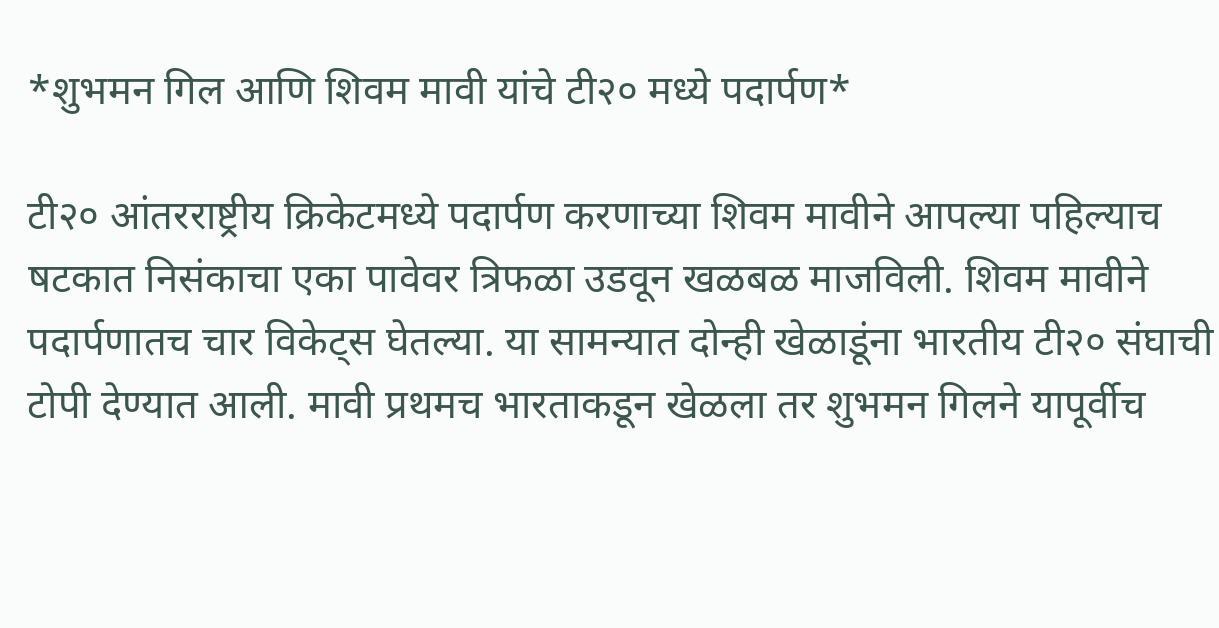*शुभमन गिल आणि शिवम मावी यांचे टी२० मध्ये पदार्पण*

टी२० आंतरराष्ट्रीय क्रिकेटमध्ये पदार्पण करणाच्या शिवम मावीने आपल्या पहिल्याच षटकात निसंकाचा एका पावेवर त्रिफळा उडवून खळबळ माजविली. शिवम मावीने पदार्पणातच चार विकेट्स घेतल्या. या सामन्यात दोन्ही खेळाडूंना भारतीय टी२० संघाची टोपी देण्यात आली. मावी प्रथमच भारताकडून खेळला तर शुभमन गिलने यापूर्वीच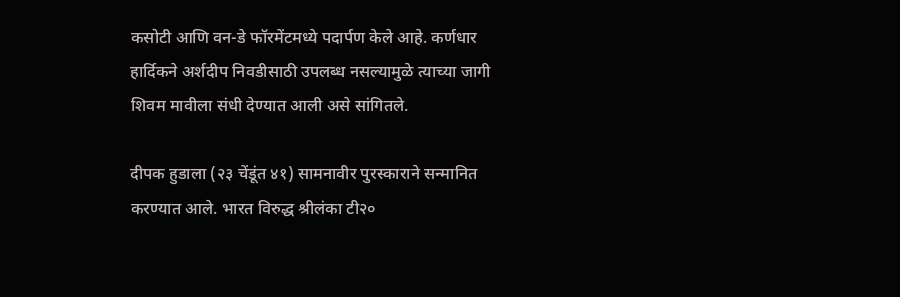कसोटी आणि वन-डे फॉरमेंटमध्ये पदार्पण केले आहे. कर्णधार हार्दिकने अर्शदीप निवडीसाठी उपलब्ध नसल्यामुळे त्याच्या जागी शिवम मावीला संधी देण्यात आली असे सांगितले.

दीपक हुडाला (२३ चेंडूंत ४१) सामनावीर पुरस्काराने सन्मानित करण्यात आले. भारत विरुद्ध श्रीलंका टी२०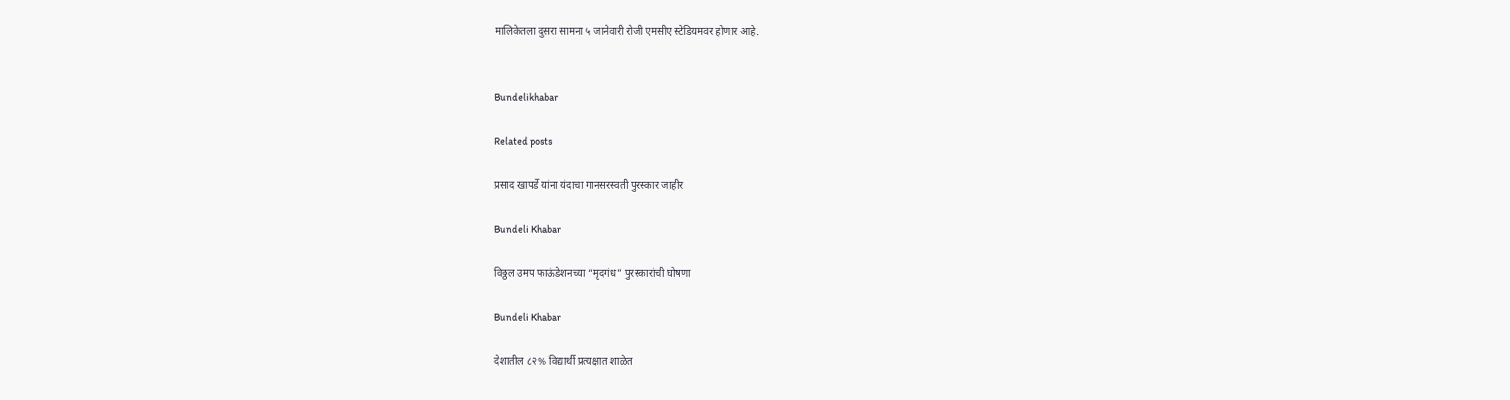मालिकेतला दुसरा सामना ५ जानेवारी रोजी एमसीए स्टेडियमवर होणार आहे.


Bundelikhabar

Related posts

प्रसाद खापर्डे यांना यंदाचा गानसरस्वती पुरस्कार जाहीर

Bundeli Khabar

विठ्ठल उमप फाऊंडेशनच्या “मृदगंध” पुरस्कारांची घोषणा

Bundeli Khabar

देशातील ८२% विद्यार्थी प्रत्यक्षात शाळेत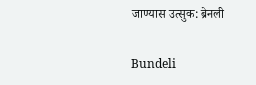जाण्यास उत्सुक: ब्रेनली

Bundeli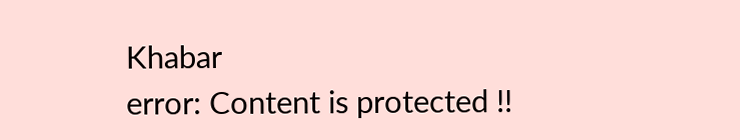Khabar
error: Content is protected !!